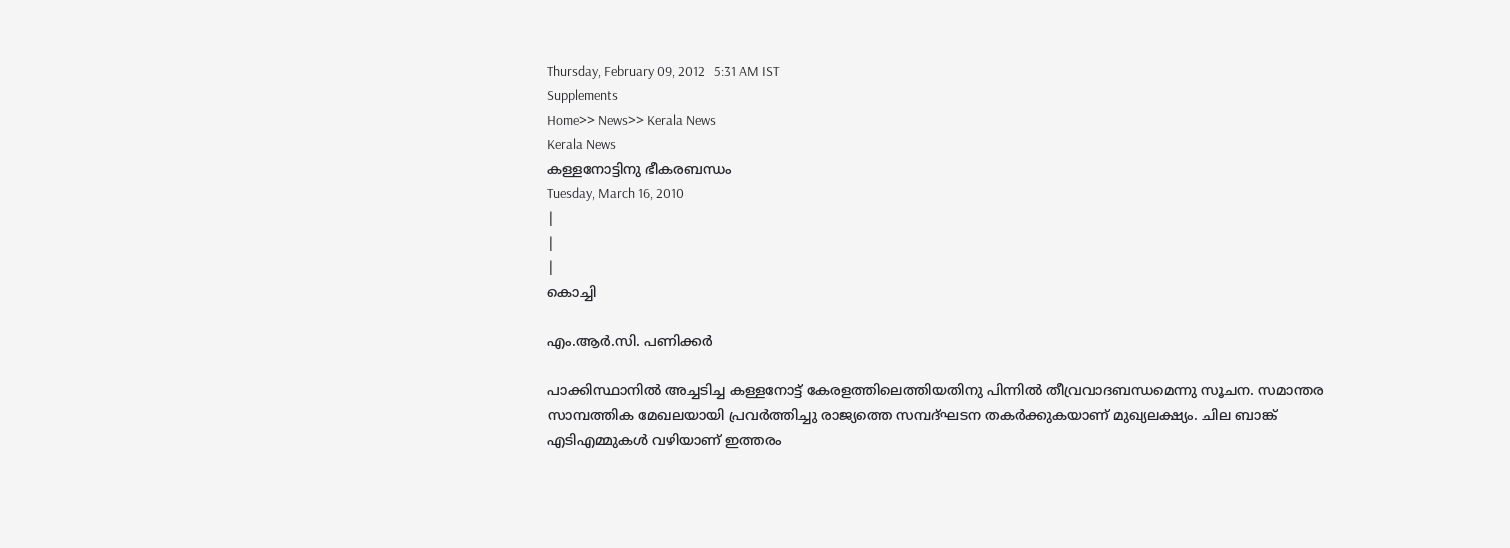Thursday, February 09, 2012   5:31 AM IST
Supplements
Home>> News>> Kerala News
Kerala News
കള്ളനോട്ടിനു ഭീകരബന്ധം
Tuesday, March 16, 2010
|
|
|
കൊച്ചി

എം.ആര്‍.സി. പണിക്കര്‍

പാക്കിസ്ഥാനില്‍ അച്ചടിച്ച കള്ളനോട്ട് കേരളത്തിലെത്തിയതിനു പിന്നില്‍ തീവ്രവാദബന്ധമെന്നു സൂചന. സമാന്തര സാമ്പത്തിക മേഖലയായി പ്രവര്‍ത്തിച്ചു രാജ്യത്തെ സമ്പദ്ഘടന തകര്‍ക്കുകയാണ് മുഖ്യലക്ഷ്യം. ചില ബാങ്ക് എടിഎമ്മുകള്‍ വഴിയാണ് ഇത്തരം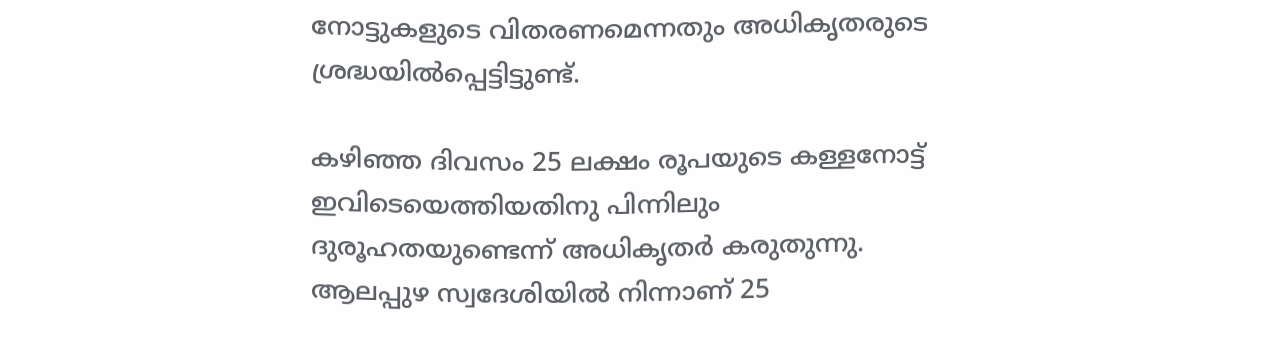നോട്ടുകളുടെ വിതരണമെന്നതും അധികൃതരുടെ ശ്രദ്ധയില്‍പ്പെട്ടിട്ടുണ്ട്.

കഴിഞ്ഞ ദിവസം 25 ലക്ഷം രൂപയുടെ കള്ളനോട്ട് ഇവിടെയെത്തിയതിനു പിന്നിലും ദുരൂഹതയുണ്ടെന്ന് അധികൃതര്‍ കരുതുന്നു. ആലപ്പുഴ സ്വദേശിയില്‍ നിന്നാണ് 25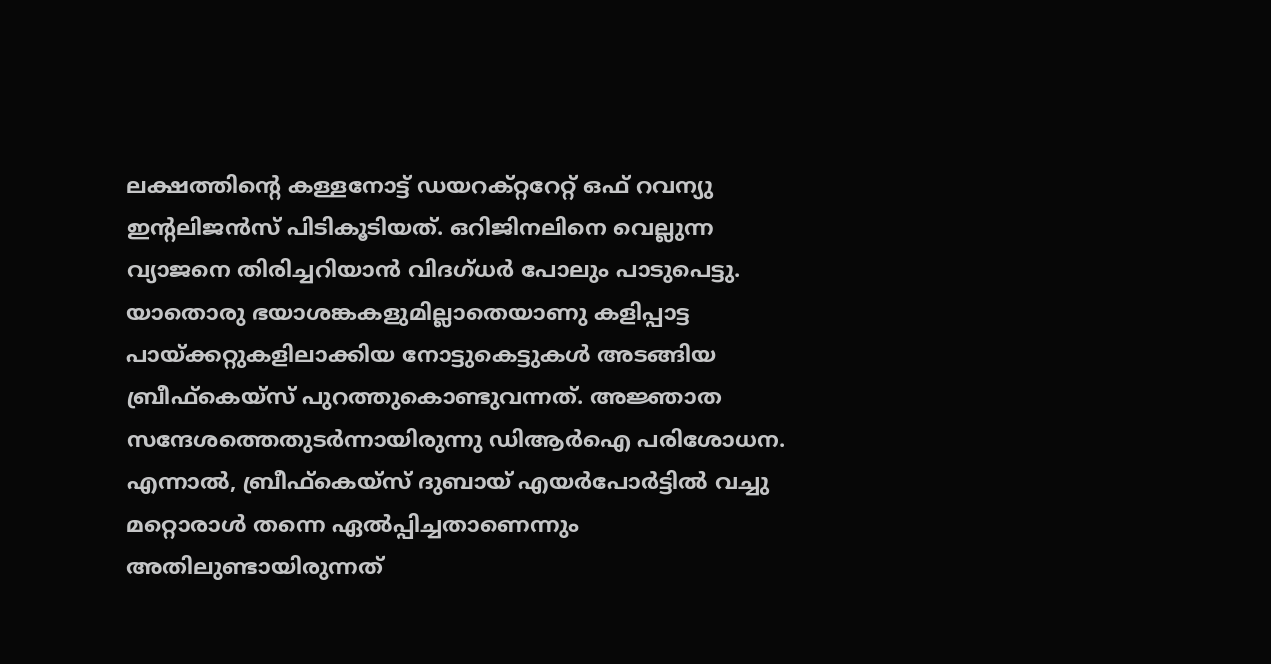ലക്ഷത്തിന്‍റെ കള്ളനോട്ട് ഡയറക്റ്ററേറ്റ് ഒഫ് റവന്യു ഇന്‍റലിജന്‍സ് പിടികൂടിയത്. ഒറിജിനലിനെ വെല്ലുന്ന വ്യാജനെ തിരിച്ചറിയാന്‍ വിദഗ്ധര്‍ പോലും പാടുപെട്ടു. യാതൊരു ഭയാശങ്കകളുമില്ലാതെയാണു കളിപ്പാട്ട പായ്ക്കറ്റുകളിലാക്കിയ നോട്ടുകെട്ടുകള്‍ അടങ്ങിയ ബ്രീഫ്കെയ്സ് പുറത്തുകൊണ്ടുവന്നത്. അജ്ഞാത സന്ദേശത്തെതുടര്‍ന്നായിരുന്നു ഡിആര്‍ഐ പരിശോധന. എന്നാല്‍, ബ്രീഫ്കെയ്സ് ദുബായ് എയര്‍പോര്‍ട്ടില്‍ വച്ചു മറ്റൊരാള്‍ തന്നെ ഏല്‍പ്പിച്ചതാണെന്നും അതിലുണ്ടായിരുന്നത്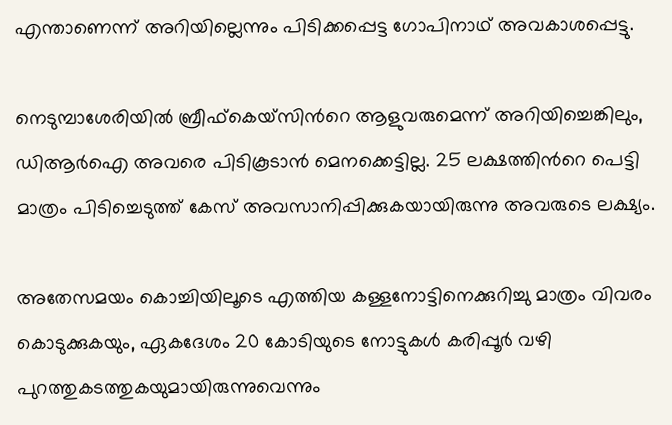എന്താണെന്ന് അറിയില്ലെന്നും പിടിക്കപ്പെട്ട ഗോപിനാഥ് അവകാശപ്പെട്ടു.

നെടുമ്പാശേരിയില്‍ ബ്രീഫ്കെയ്സിന്‍റെ ആളുവരുമെന്ന് അറിയിച്ചെങ്കിലും, ഡിആര്‍ഐ അവരെ പിടികൂടാന്‍ മെനക്കെട്ടില്ല. 25 ലക്ഷത്തിന്‍റെ പെട്ടി മാത്രം പിടിച്ചെടുത്ത് കേസ് അവസാനിപ്പിക്കുകയായിരുന്നു അവരുടെ ലക്ഷ്യം.

അതേസമയം കൊച്ചിയിലൂടെ എത്തിയ കള്ളനോട്ടിനെക്കുറിച്ചു മാത്രം വിവരം കൊടുക്കുകയും, ഏകദേശം 20 കോടിയുടെ നോട്ടുകള്‍ കരിപ്പൂര്‍ വഴി പുറത്തുകടത്തുകയുമായിരുന്നുവെന്നും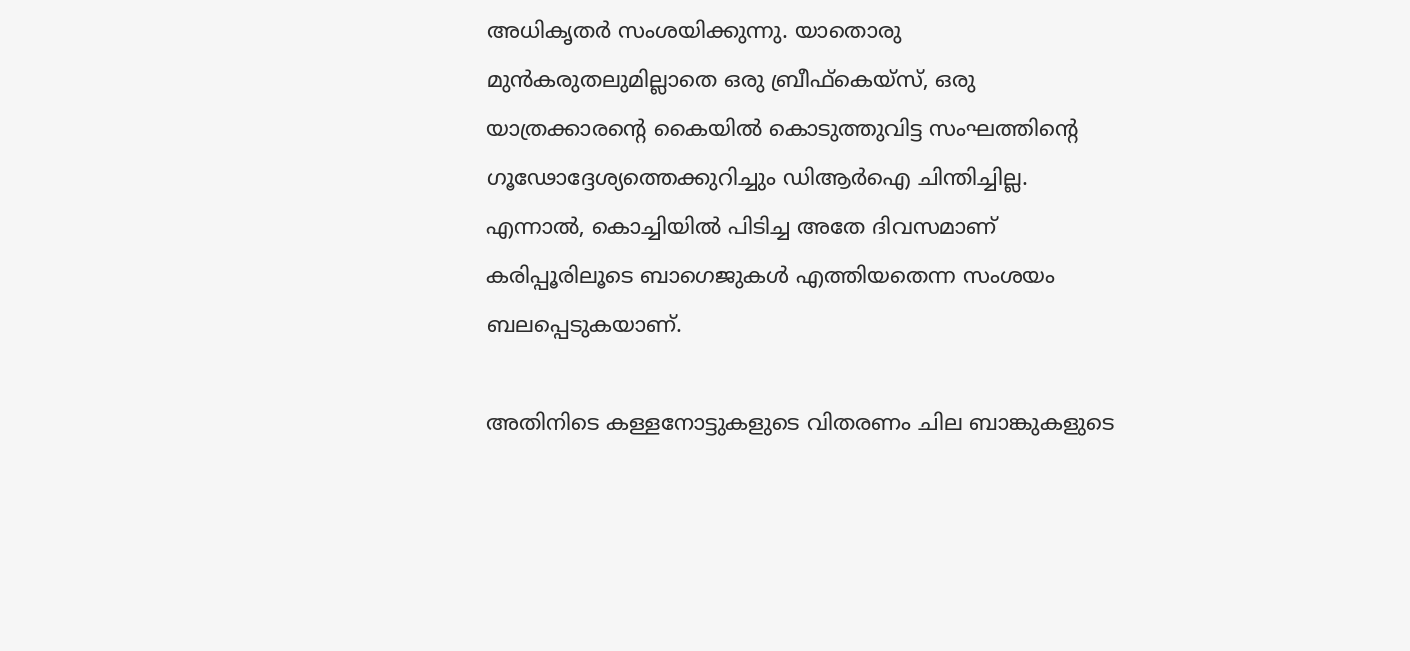അധികൃതര്‍ സംശയിക്കുന്നു. യാതൊരു മുന്‍കരുതലുമില്ലാതെ ഒരു ബ്രീഫ്കെയ്സ്, ഒരു യാത്രക്കാരന്‍റെ കൈയില്‍ കൊടുത്തുവിട്ട സംഘത്തിന്‍റെ ഗൂഢോദ്ദേശ്യത്തെക്കുറിച്ചും ഡിആര്‍ഐ ചിന്തിച്ചില്ല. എന്നാല്‍, കൊച്ചിയില്‍ പിടിച്ച അതേ ദിവസമാണ് കരിപ്പൂരിലൂടെ ബാഗെജുകള്‍ എത്തിയതെന്ന സംശയം ബലപ്പെടുകയാണ്.

അതിനിടെ കള്ളനോട്ടുകളുടെ വിതരണം ചില ബാങ്കുകളുടെ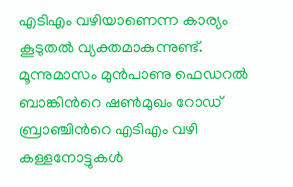എടിഎം വഴിയാണെന്ന കാര്യം കൂടുതല്‍ വ്യക്തമാകുന്നുണ്ട്. മൂന്നുമാസം മുന്‍പാണു ഫെഡറല്‍ ബാങ്കിന്‍റെ ഷണ്‍മുഖം റോഡ് ബ്രാഞ്ചിന്‍റെ എടിഎം വഴി കള്ളനോട്ടുകള്‍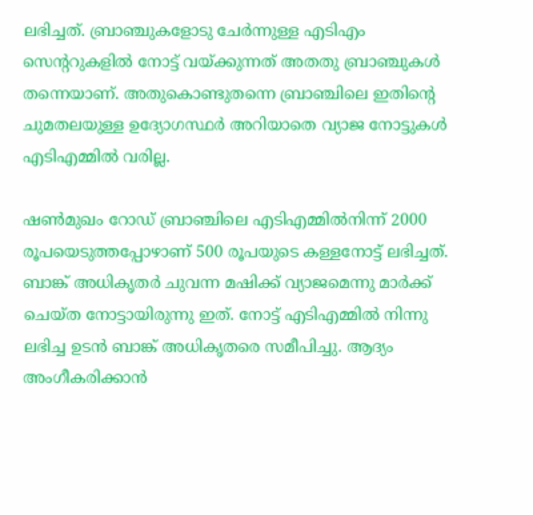ലഭിച്ചത്. ബ്രാഞ്ചുകളോടു ചേര്‍ന്നുള്ള എടിഎം സെന്‍ററുകളില്‍ നോട്ട് വയ്ക്കുന്നത് അതതു ബ്രാഞ്ചുകള്‍ തന്നെയാണ്. അതുകൊണ്ടുതന്നെ ബ്രാഞ്ചിലെ ഇതിന്‍റെ ചുമതലയുള്ള ഉദ്യോഗസ്ഥര്‍ അറിയാതെ വ്യാജ നോട്ടുകള്‍ എടിഎമ്മില്‍ വരില്ല.

ഷണ്‍മുഖം റോഡ് ബ്രാഞ്ചിലെ എടിഎമ്മില്‍നിന്ന് 2000 രൂപയെടുത്തപ്പോഴാണ് 500 രൂപയുടെ കള്ളനോട്ട് ലഭിച്ചത്. ബാങ്ക് അധികൃതര്‍ ചുവന്ന മഷിക്ക് വ്യാജമെന്നു മാര്‍ക്ക് ചെയ്ത നോട്ടായിരുന്നു ഇത്. നോട്ട് എടിഎമ്മില്‍ നിന്നു ലഭിച്ച ഉടന്‍ ബാങ്ക് അധികൃതരെ സമീപിച്ചു. ആദ്യം അംഗീകരിക്കാന്‍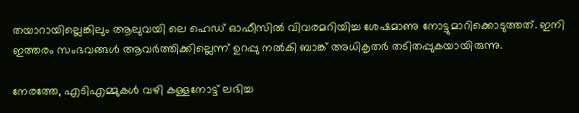തയാറായില്ലെങ്കിലും ആലുവയി ലെ ഹെഡ് ഓഫീസില്‍ വിവരമറിയിച്ച ശേഷമാണു നോട്ടുമാറിക്കൊടുത്തത്. ഇനി ഇത്തരം സംഭവങ്ങള്‍ ആവര്‍ത്തിക്കില്ലെന്ന് ഉറപ്പു നല്‍കി ബാങ്ക് അധികൃതര്‍ തടിതപ്പുകയായിരുന്നു.

നേരത്തേ, എടിഎമ്മുകള്‍ വഴി കള്ളനോട്ട് ലഭിച്ച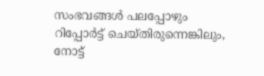സംഭവങ്ങള്‍ പലപ്പോഴും റിപ്പോര്‍ട്ട് ചെയ്തിരുന്നെങ്കിലും, നോട്ട്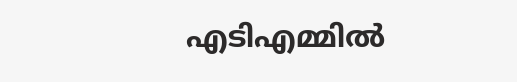എടിഎമ്മില്‍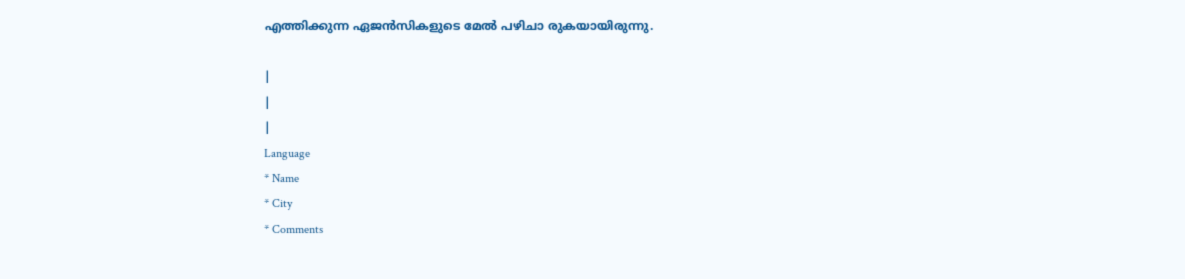എത്തിക്കുന്ന ഏജന്‍സികളുടെ മേല്‍ പഴിചാ രുകയായിരുന്നു.

|
|
|
Language
* Name
* City
* Comments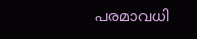പരമാവധി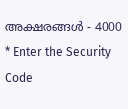അക്ഷരങ്ങള്‍ - 4000
* Enter the Security Code